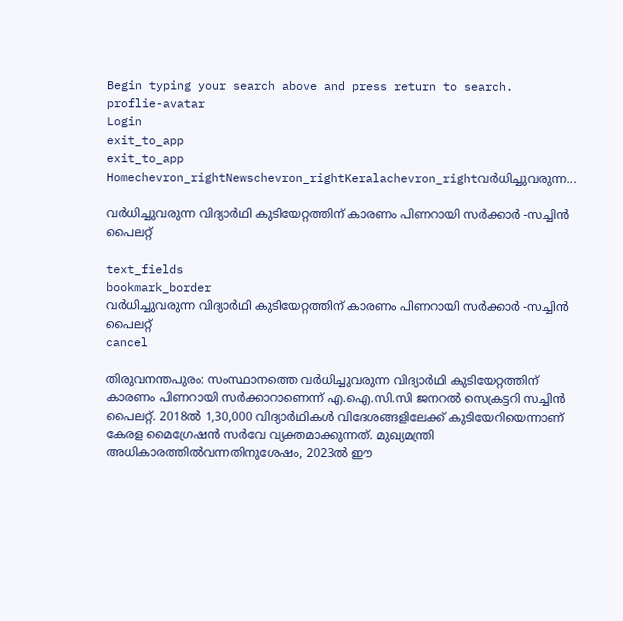Begin typing your search above and press return to search.
proflie-avatar
Login
exit_to_app
exit_to_app
Homechevron_rightNewschevron_rightKeralachevron_rightവർധിച്ചുവരുന്ന...

വർധിച്ചുവരുന്ന വിദ്യാർഥി കുടിയേറ്റത്തിന് കാരണം പിണറായി സർക്കാർ -സച്ചിന്‍ പൈലറ്റ്

text_fields
bookmark_border
വർധിച്ചുവരുന്ന വിദ്യാർഥി കുടിയേറ്റത്തിന് കാരണം പിണറായി സർക്കാർ -സച്ചിന്‍ പൈലറ്റ്
cancel

തിരുവനന്തപുരം: സംസ്ഥാനത്തെ വർധിച്ചുവരുന്ന വിദ്യാർഥി കുടിയേറ്റത്തിന് കാരണം പിണറായി സർക്കാറാണെന്ന് എ.ഐ.സി.സി ജനറല്‍ സെക്രട്ടറി സച്ചിന്‍ പൈലറ്റ്. 2018ൽ 1,30,000 വിദ്യാർഥികൾ വിദേശങ്ങളിലേക്ക് കുടിയേറിയെന്നാണ് കേരള മൈഗ്രേഷൻ സർവേ വ്യക്തമാക്കുന്നത്. മുഖ്യമന്ത്രി അധികാരത്തിൽവന്നതിനുശേഷം, 2023ൽ ഈ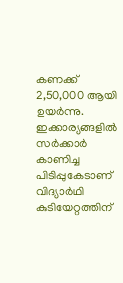കണക്ക് 2,50,000 ആയി ഉയർന്നു. ഇക്കാര്യങ്ങളിൽ സർക്കാർ കാണിച്ച പിടിപ്പുകേടാണ് വിദ്യാർഥി കുടിയേറ്റത്തിന്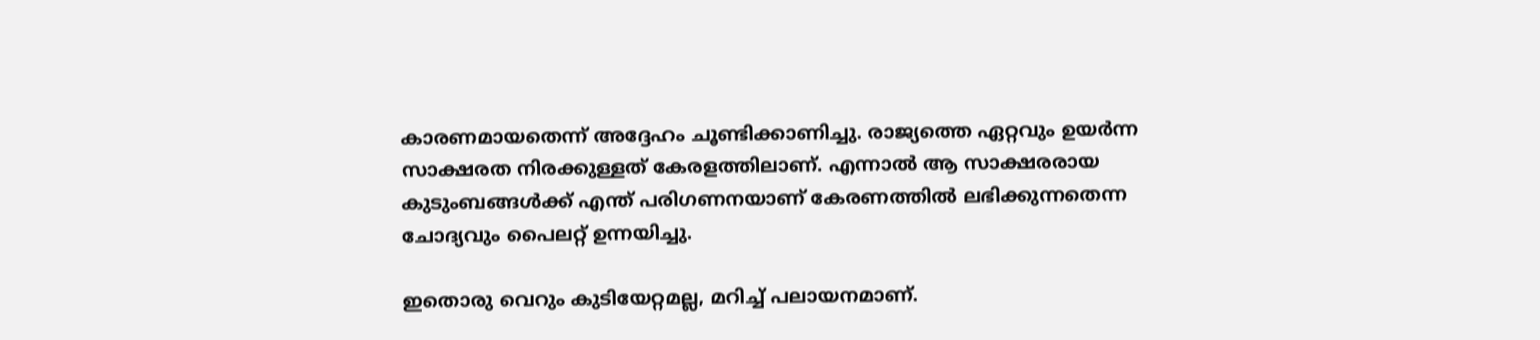കാരണമായതെന്ന് അദ്ദേഹം ചൂണ്ടിക്കാണിച്ചു. രാജ്യത്തെ ഏറ്റവും ഉയർന്ന സാക്ഷരത നിരക്കുള്ളത് കേരളത്തിലാണ്. എന്നാൽ ആ സാക്ഷരരായ കുടുംബങ്ങൾക്ക് എന്ത് പരിഗണനയാണ് കേരണത്തിൽ ലഭിക്കുന്നതെന്ന ചോദ്യവും പൈലറ്റ് ഉന്നയിച്ചു.

ഇതൊരു വെറും കുടിയേറ്റമല്ല, മറിച്ച് പലായനമാണ്.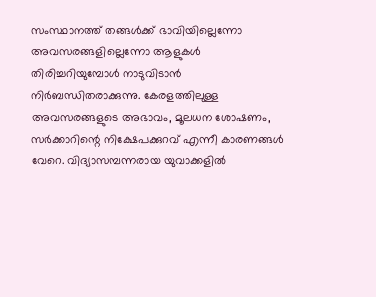സംസ്ഥാനത്ത് തങ്ങൾക്ക് ഭാവിയില്ലെന്നോ അവസരങ്ങളില്ലെന്നോ ആളുകൾ തിരിച്ചറിയുമ്പോൾ നാടുവിടാൻ നിർബന്ധിതരാക്കുന്നു. കേരളത്തിലുള്ള അവസരങ്ങളുടെ അഭാവം, മൂലധന ശോഷണം, സർക്കാറിന്റെ നിക്ഷേപക്കുറവ് എന്നീ കാരണങ്ങൾ വേറെ. വിദ്യാസമ്പന്നരായ യുവാക്കളിൽ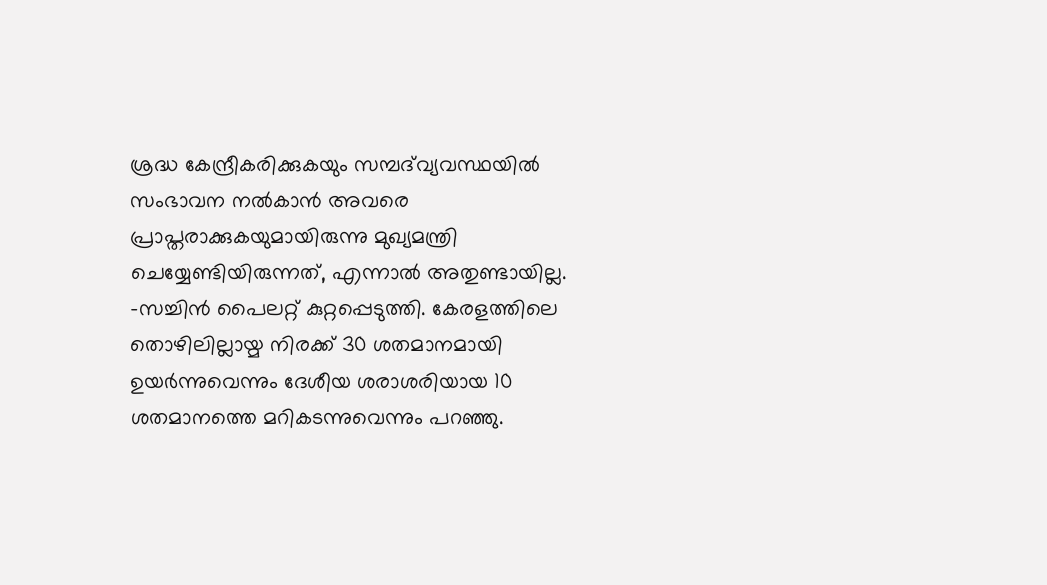ശ്രദ്ധ കേന്ദ്രീകരിക്കുകയും സമ്പദ്‌വ്യവസ്ഥയിൽ സംഭാവന നൽകാൻ അവരെ പ്രാപ്തരാക്കുകയുമായിരുന്നു മുഖ്യമന്ത്രി ചെയ്യേണ്ടിയിരുന്നത്, എന്നാൽ അതുണ്ടായില്ല. -സച്ചിൻ പൈലറ്റ് കുറ്റപ്പെടുത്തി. കേരളത്തിലെ തൊഴിലില്ലായ്മ നിരക്ക് 30 ശതമാനമായി ഉയര്‍ന്നുവെന്നും ദേശീയ ശരാശരിയായ 10 ശതമാനത്തെ മറികടന്നുവെന്നും പറഞ്ഞു.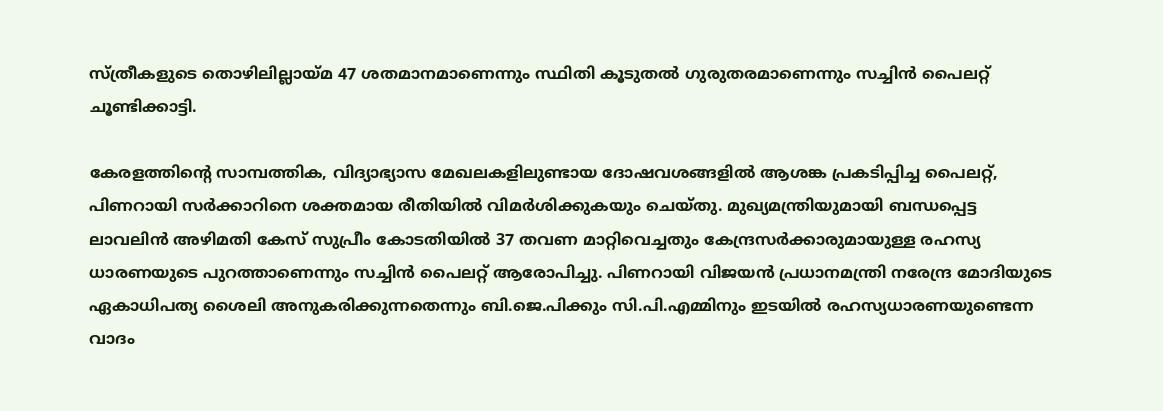സ്ത്രീകളുടെ തൊഴിലില്ലായ്മ 47 ശതമാനമാണെന്നും സ്ഥിതി കൂടുതല്‍ ഗുരുതരമാണെന്നും സച്ചിന്‍ പൈലറ്റ് ചൂണ്ടിക്കാട്ടി.

കേരളത്തിന്റെ സാമ്പത്തിക, വിദ്യാഭ്യാസ മേഖലകളിലുണ്ടായ ദോഷവശങ്ങളിൽ ആശങ്ക പ്രകടിപ്പിച്ച പൈലറ്റ്, പിണറായി സർക്കാറിനെ ശക്തമായ രീതിയിൽ വിമർശിക്കുകയും ചെയ്തു. മുഖ്യമന്ത്രിയുമായി ബന്ധപ്പെട്ട ലാവലിന്‍ അഴിമതി കേസ് സുപ്രീം കോടതിയില്‍ 37 തവണ മാറ്റിവെച്ചതും കേന്ദ്രസര്‍ക്കാരുമായുള്ള രഹസ്യ ധാരണയുടെ പുറത്താണെന്നും സച്ചിന്‍ പൈലറ്റ് ആരോപിച്ചു. പിണറായി വിജയന്‍ പ്രധാനമന്ത്രി നരേന്ദ്ര മോദിയുടെ ഏകാധിപത്യ ശൈലി അനുകരിക്കുന്നതെന്നും ബി.ജെ.പിക്കും സി.പി.എമ്മിനും ഇടയില്‍ രഹസ്യധാരണയുണ്ടെന്ന വാദം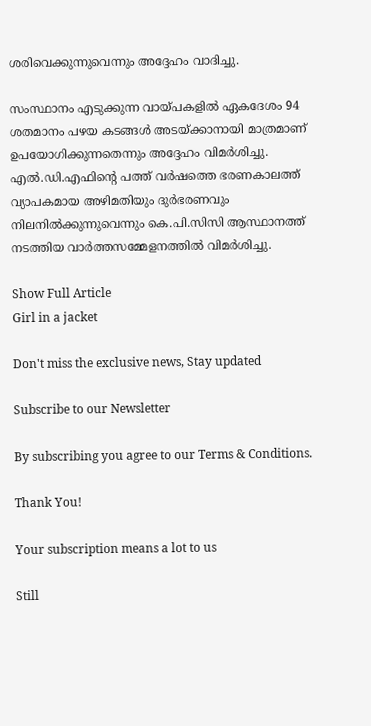ശരിവെക്കുന്നുവെന്നും അദ്ദേഹം വാദിച്ചു.

സംസ്ഥാനം എടുക്കുന്ന വായ്പകളില്‍ ഏകദേശം 94 ശതമാനം പഴയ കടങ്ങള്‍ അടയ്ക്കാനായി മാത്രമാണ് ഉപയോഗിക്കുന്നതെന്നും അദ്ദേഹം വിമര്‍ശിച്ചു. എൽ.ഡി.എഫിന്റെ പത്ത് വര്‍ഷത്തെ ഭരണകാലത്ത് വ്യാപകമായ അഴിമതിയും ദുര്‍ഭരണവും നിലനില്‍ക്കുന്നുവെന്നും കെ.പി.സിസി ആസ്ഥാനത്ത് നടത്തിയ വാര്‍ത്തസമ്മേളനത്തില്‍ വിമർശിച്ചു.

Show Full Article
Girl in a jacket

Don't miss the exclusive news, Stay updated

Subscribe to our Newsletter

By subscribing you agree to our Terms & Conditions.

Thank You!

Your subscription means a lot to us

Still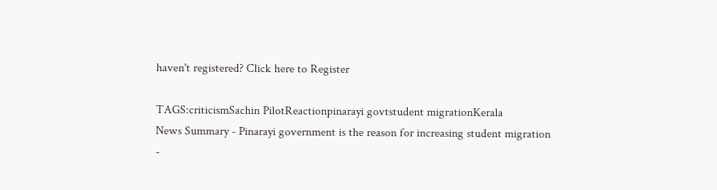haven't registered? Click here to Register

TAGS:criticismSachin PilotReactionpinarayi govtstudent migrationKerala
News Summary - Pinarayi government is the reason for increasing student migration -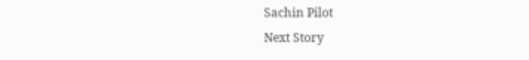Sachin Pilot
Next Story